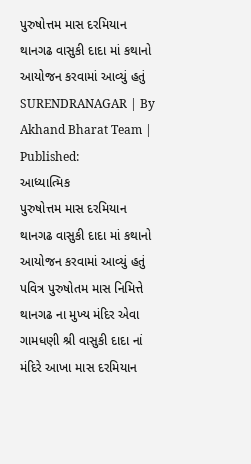પુરુષોત્તમ માસ દરમિયાન થાનગઢ વાસુકી દાદા માં કથાનો આયોજન કરવામાં આવ્યું હતું
SURENDRANAGAR | By Akhand Bharat Team | Published:
આધ્યાત્મિક
પુરુષોત્તમ માસ દરમિયાન થાનગઢ વાસુકી દાદા માં કથાનો આયોજન કરવામાં આવ્યું હતું
પવિત્ર પુરુષોતમ માસ નિમિત્તે થાનગઢ ના મુખ્ય મંદિર એવા ગામધણી શ્રી વાસુકી દાદા નાં મંદિરે આખા માસ દરમિયાન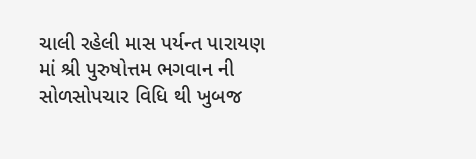ચાલી રહેલી માસ પર્યન્ત પારાયણ માં શ્રી પુરુષોત્તમ ભગવાન ની સોળસોપચાર વિધિ થી ખુબજ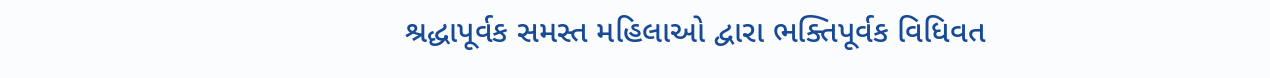શ્રદ્ધાપૂર્વક સમસ્ત મહિલાઓ દ્વારા ભક્તિપૂર્વક વિધિવત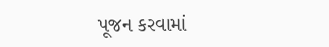પૂજન કરવામાં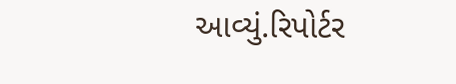આવ્યું.રિપોર્ટર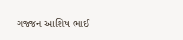ગજ્જન આશિષ ભાઈ